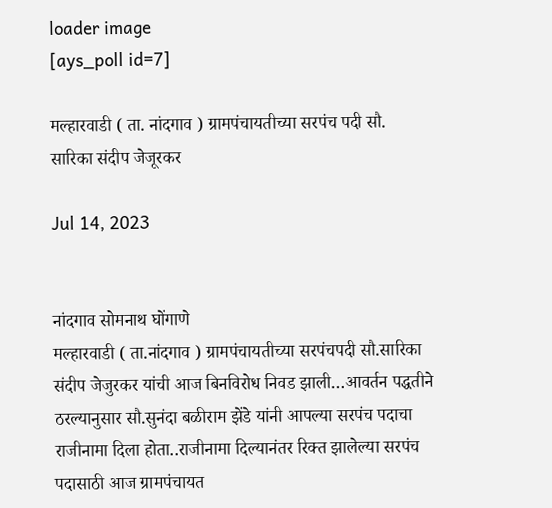loader image
[ays_poll id=7]

मल्हारवाडी ( ता. नांदगाव ) ग्रामपंचायतीच्या सरपंच पदी सौ. सारिका संदीप जेजूरकर

Jul 14, 2023


नांदगाव सोमनाथ घोंगाणे
मल्हारवाडी ( ता.नांदगाव ) ग्रामपंचायतीच्या सरपंचपदी सौ.सारिका संदीप जेजुरकर यांची आज बिनविरोध निवड झाली…आवर्तन पद्धतीने ठरल्यानुसार सौ.सुनंदा बळीराम झेंडे यांनी आपल्या सरपंच पदाचा राजीनामा दिला होता..राजीनामा दिल्यानंतर रिक्त झालेल्या सरपंच पदासाठी आज ग्रामपंचायत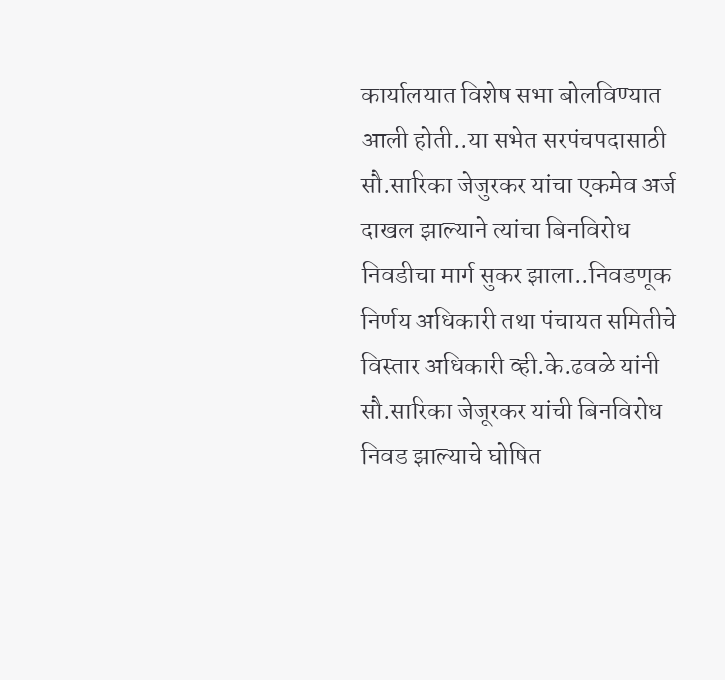कार्यालयात विशेष सभा बोलविण्यात आली होती..या सभेत सरपंचपदासाठी सौ.सारिका जेजुरकर यांचा एकमेव अर्ज दाखल झाल्याने त्यांचा बिनविरोध निवडीचा मार्ग सुकर झाला..निवडणूक निर्णय अधिकारी तथा पंचायत समितीचे विस्तार अधिकारी व्ही.के.ढवळे यांनी सौ.सारिका जेजूरकर यांची बिनविरोध निवड झाल्याचे घोषित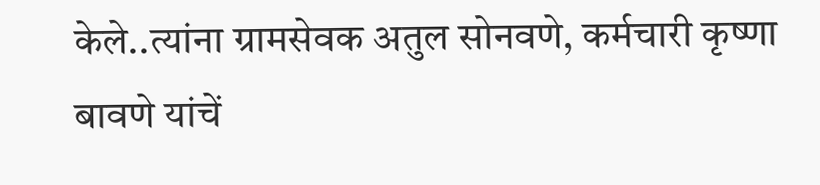केले..त्यांना ग्रामसेवक अतुल सोनवणे, कर्मचारी कृष्णा बावणे यांचें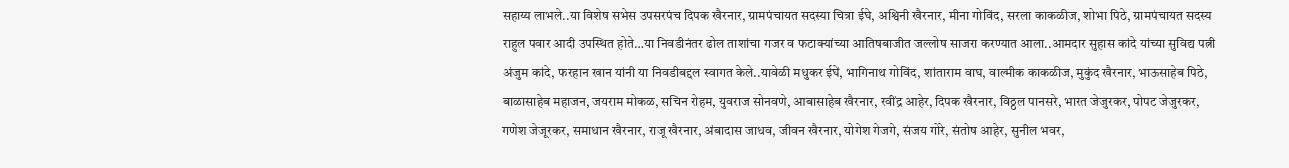सहाय्य लाभले..या विशेष सभेस उपसरपंच दिपक खैरनार, ग्रामपंचायत सदस्या चित्रा ईघे, अश्विनी खैरनार, मीना गोविंद, सरला काकळीज, शोभा पिठे, ग्रामपंचायत सदस्य राहुल पवार आदी उपस्थित होते…या निवडीनंतर ढोल ताशांचा गजर व फटाक्यांच्या आतिषबाजीत जल्लोष साजरा करण्यात आला..आमदार सुहास कांदे यांच्या सुविद्य पत्नी अंजुम कांदे, फरहान खान यांनी या निवडीबद्दल स्वागत केले..यावेळी मधुकर ईघें, भागिनाथ गोविंद, शांताराम वाघ, वाल्मीक काकळीज, मुकुंद खैरनार, भाऊसाहेब पिठे, बाळासाहेब महाजन, जयराम मोकळ, सचिन रोहम, युवराज सोनवणे, आबासाहेब खैरनार, रवींद्र आहेर, दिपक खैरनार, विठ्ठल पानसरे, भारत जेजुरकर, पोपट जेजुरकर, गणेश जेजूरकर, समाधान खैरनार, राजू खैरनार, अंबादास जाधव, जीवन खैरनार, योगेश गेजगे, संजय गोरे, संतोष आहेर, सुनील भवर,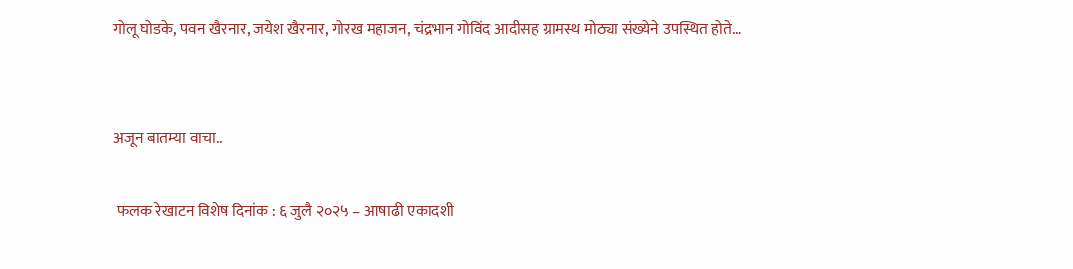गोलू घोडके, पवन खैरनार, जयेश खैरनार, गोरख महाजन, चंद्रभान गोविंद आदीसह ग्रामस्थ मोठ्या संख्येने उपस्थित होते…


अजून बातम्या वाचा..

 फलक रेखाटन विशेष दिनांक : ६ जुलै २०२५ – आषाढी एकादशी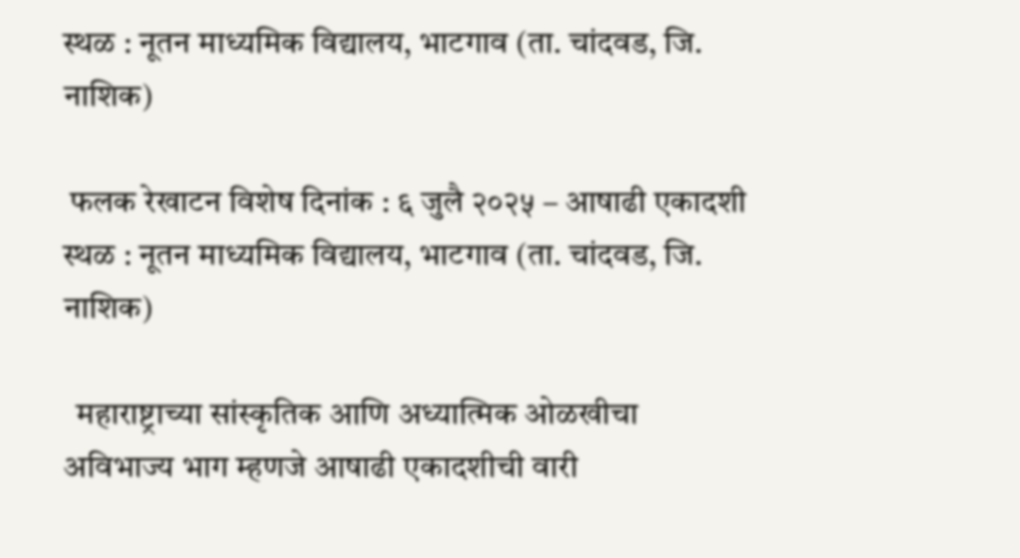स्थळ : नूतन माध्यमिक विद्यालय, भाटगाव (ता. चांदवड, जि. नाशिक)

 फलक रेखाटन विशेष दिनांक : ६ जुलै २०२५ – आषाढी एकादशी स्थळ : नूतन माध्यमिक विद्यालय, भाटगाव (ता. चांदवड, जि. नाशिक)

  महाराष्ट्राच्या सांस्कृतिक आणि अध्यात्मिक ओळखीचा अविभाज्य भाग म्हणजे आषाढी एकादशीची वारी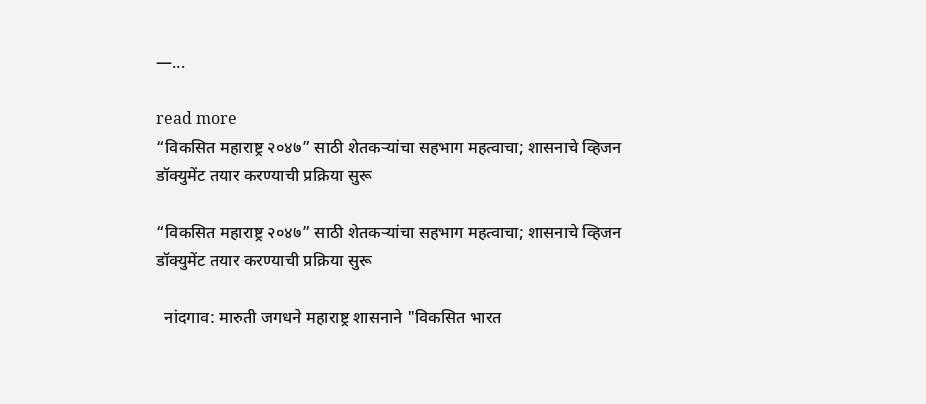—...

read more
“विकसित महाराष्ट्र २०४७” साठी शेतकऱ्यांचा सहभाग महत्वाचा; शासनाचे व्हिजन डॉक्युमेंट तयार करण्याची प्रक्रिया सुरू

“विकसित महाराष्ट्र २०४७” साठी शेतकऱ्यांचा सहभाग महत्वाचा; शासनाचे व्हिजन डॉक्युमेंट तयार करण्याची प्रक्रिया सुरू

  नांदगाव: मारुती जगधने महाराष्ट्र शासनाने "विकसित भारत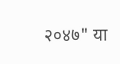२०४७" या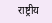राष्ट्रीय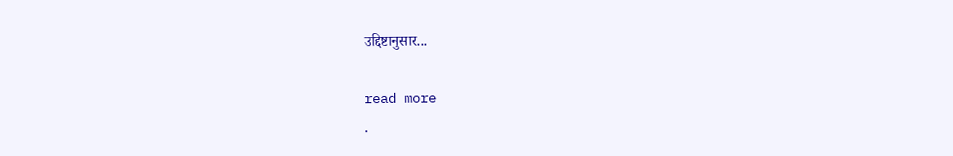उद्दिष्टानुसार...

read more
.